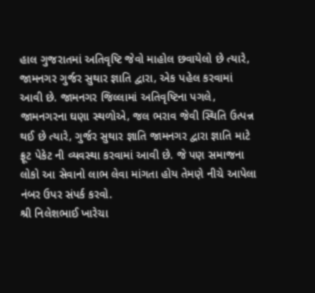હાલ ગુજરાતમાં અતિવૃષ્ટિ જેવો માહોલ છવાયેલો છે ત્યારે, જામનગર ગુર્જર સુથાર જ્ઞાતિ દ્વારા, એક પહેલ કરવામાં આવી છે. જામનગર જિલ્લામાં અતિવૃષ્ટિના પગલે, જામનગરના ઘણા સ્થળોએ, જલ ભરાવ જેવી સ્થિતિ ઉત્પન્ન થઈ છે ત્યારે, ગુર્જર સુથાર જ્ઞાતિ જામનગર દ્વારા જ્ઞાતિ માટે ફ્રૂટ પેકેટ ની વ્યવસ્થા કરવામાં આવી છે. જે પણ સમાજના લોકો આ સેવાનો લાભ લેવા માંગતા હોય તેમણે નીચે આપેલા નંબર ઉપર સંપર્ક કરવો.
શ્રી નિલેશભાઈ ખારેચા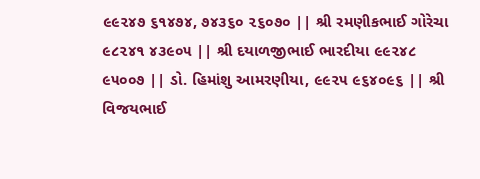૯૯૨૪૭ ૬૧૪૭૪, ૭૪૩૬૦ ૨૬૦૭૦ || શ્રી રમણીકભાઈ ગોરેચા ૯૮૨૪૧ ૪૩૯૦૫ || શ્રી દયાળજીભાઈ ભારદીયા ૯૯૨૪૮ ૯૫૦૦૭ || ડો. હિમાંશુ આમરણીયા, ૯૯૨૫ ૯૬૪૦૯૬ || શ્રી વિજયભાઈ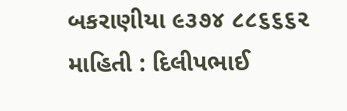બકરાણીયા ૯૩૭૪ ૮૮૬૬૬૨
માહિતી : દિલીપભાઈ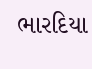ભારદિયા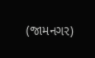(જામનગર)